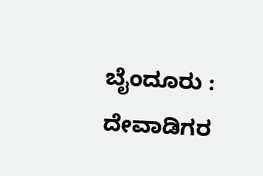ಬೈಂದೂರು : ದೇವಾಡಿಗರ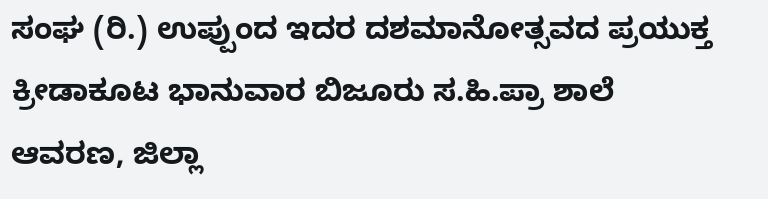ಸಂಘ (ರಿ.) ಉಪ್ಪುಂದ ಇದರ ದಶಮಾನೋತ್ಸವದ ಪ್ರಯುಕ್ತ ಕ್ರೀಡಾಕೂಟ ಭಾನುವಾರ ಬಿಜೂರು ಸ.ಹಿ.ಪ್ರಾ ಶಾಲೆ ಆವರಣ, ಜಿಲ್ಲಾ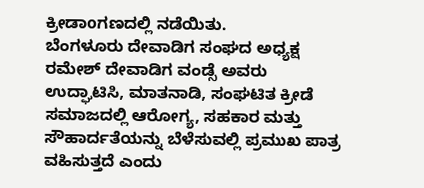ಕ್ರೀಡಾoಗಣದಲ್ಲಿ ನಡೆಯಿತು.
ಬೆಂಗಳೂರು ದೇವಾಡಿಗ ಸಂಘದ ಅಧ್ಯಕ್ಷ ರಮೇಶ್ ದೇವಾಡಿಗ ವಂಡ್ಸೆ ಅವರು ಉದ್ಘಾಟಿಸಿ, ಮಾತನಾಡಿ, ಸಂಘಟಿತ ಕ್ರೀಡೆ ಸಮಾಜದಲ್ಲಿ ಆರೋಗ್ಯ, ಸಹಕಾರ ಮತ್ತು ಸೌಹಾರ್ದತೆಯನ್ನು ಬೆಳೆಸುವಲ್ಲಿ ಪ್ರಮುಖ ಪಾತ್ರ ವಹಿಸುತ್ತದೆ ಎಂದು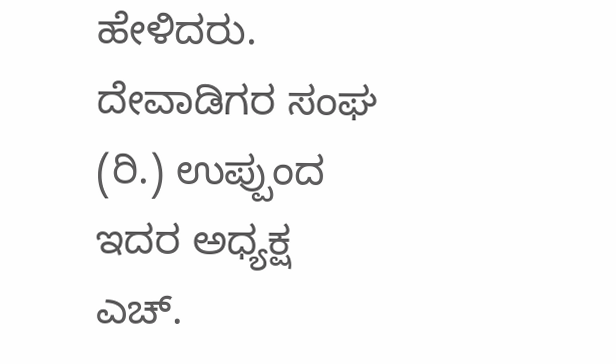ಹೇಳಿದರು.
ದೇವಾಡಿಗರ ಸಂಘ (ರಿ.) ಉಪ್ಪುಂದ ಇದರ ಅಧ್ಯಕ್ಷ ಎಚ್.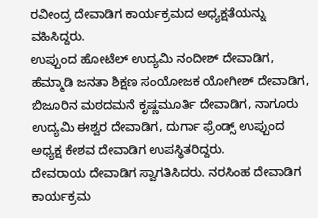ರವೀಂದ್ರ ದೇವಾಡಿಗ ಕಾರ್ಯಕ್ರಮದ ಅಧ್ಯಕ್ಷತೆಯನ್ನು ವಹಿಸಿದ್ದರು.
ಉಪ್ಪುಂದ ಹೋಟೆಲ್ ಉದ್ಯಮಿ ನಂದೀಶ್ ದೇವಾಡಿಗ, ಹೆಮ್ಮಾಡಿ ಜನತಾ ಶಿಕ್ಷಣ ಸಂಯೋಜಕ ಯೋಗೀಶ್ ದೇವಾಡಿಗ, ಬಿಜೂರಿನ ಮಠದಮನೆ ಕೃಷ್ಣಮೂರ್ತಿ ದೇವಾಡಿಗ, ನಾಗೂರು ಉದ್ಯಮಿ ಈಶ್ವರ ದೇವಾಡಿಗ, ದುರ್ಗಾ ಫ್ರೆಂಡ್ಸ್ ಉಪ್ಪುಂದ ಅಧ್ಯಕ್ಷ ಕೇಶವ ದೇವಾಡಿಗ ಉಪಸ್ಥಿತರಿದ್ದರು.
ದೇವರಾಯ ದೇವಾಡಿಗ ಸ್ವಾಗತಿಸಿದರು. ನರಸಿಂಹ ದೇವಾಡಿಗ ಕಾರ್ಯಕ್ರಮ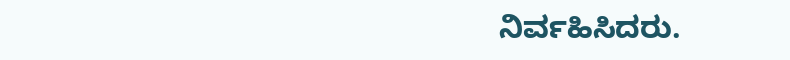ನಿರ್ವಹಿಸಿದರು.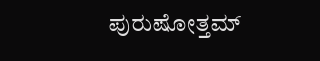ಪುರುಷೋತ್ತಮ್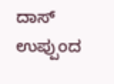ದಾಸ್ ಉಪ್ಪುಂದ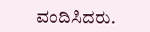ವಂದಿಸಿದರು.